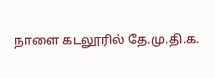நாளை கடலூரில் தே.மு.தி.க.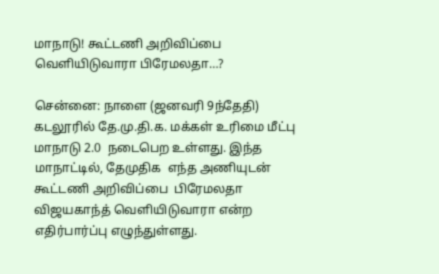மாநாடு! கூட்டணி அறிவிப்பை வெளியிடுவாரா பிரேமலதா…?

சென்னை: நாளை (ஜனவரி 9ந்தேதி)  கடலூரில் தே.மு.தி.க. மக்கள் உரிமை மீட்பு மாநாடு 2.0  நடைபெற உள்ளது. இந்த மாநாட்டில், தேமுதிக  எந்த அணியுடன்  கூட்டணி அறிவிப்பை  பிரேமலதா விஜயகாந்த் வெளியிடுவாரா என்ற எதிர்பார்ப்பு எழுந்துள்ளது.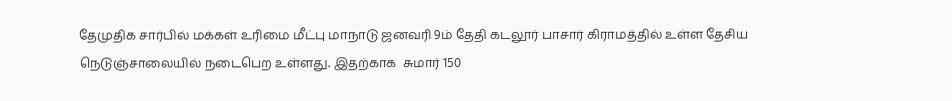தேமுதிக சார்பில் மக்கள் உரிமை மீட்பு மாநாடு ஜனவரி 9ம் தேதி கடலூர் பாசார் கிராமத்தில் உள்ள தேசிய நெடுஞ்சாலையில் நடைபெற உள்ளது. இதற்காக  சுமார் 150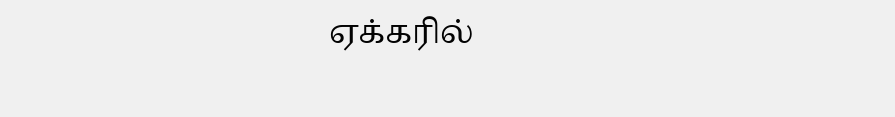ஏக்கரில்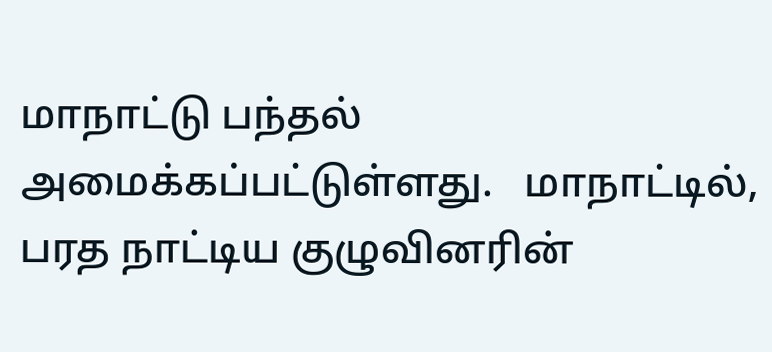மாநாட்டு பந்தல் அமைக்கப்பட்டுள்ளது.   மாநாட்டில்,  பரத நாட்டிய குழுவினரின்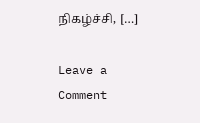நிகழ்ச்சி, […]

Leave a Comment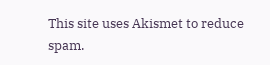This site uses Akismet to reduce spam.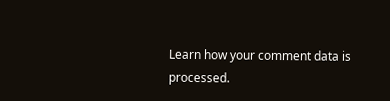Learn how your comment data is processed.